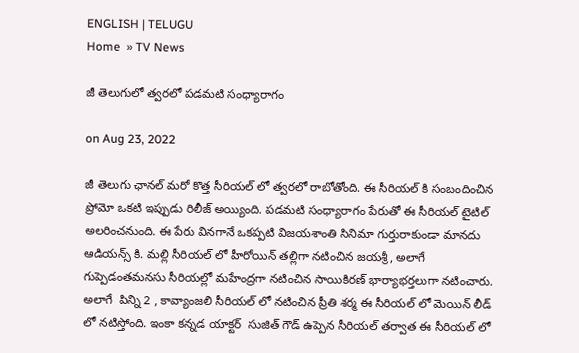ENGLISH | TELUGU
Home  » TV News

జీ తెలుగులో త్వరలో పడమటి సంధ్యారాగం

on Aug 23, 2022

జీ తెలుగు ఛానల్ మరో కొత్త సీరియల్ లో త్వరలో రాబోతోంది. ఈ సీరియల్ కి సంబందించిన ప్రోమో ఒకటి ఇప్పుడు రిలీజ్ అయ్యింది. పడమటి సంధ్యారాగం పేరుతో ఈ సీరియల్ టైటిల్ అలరించనుంది. ఈ పేరు వినగానే ఒకప్పటి విజయశాంతి సినిమా గుర్తురాకుండా మానదు ఆడియన్స్ కి. మల్లి సీరియల్ లో హీరోయిన్ తల్లిగా నటించిన జయశ్రీ, అలాగే గుప్పెడంతమనసు సీరియల్లో మహేంద్రగా నటించిన సాయికిరణ్ భార్యాభర్తలుగా నటించారు. అలాగే  పిన్ని 2 , కావ్యాంజలి సీరియల్ లో నటించిన ప్రీతి శర్మ ఈ సీరియల్ లో మెయిన్ లీడ్ లో నటిస్తోంది. ఇంకా కన్నడ యాక్టర్  సుజిత్ గౌడ్ ఉప్పెన సీరియల్ తర్వాత ఈ సీరియల్ లో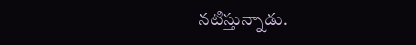నటిస్తున్నాడు.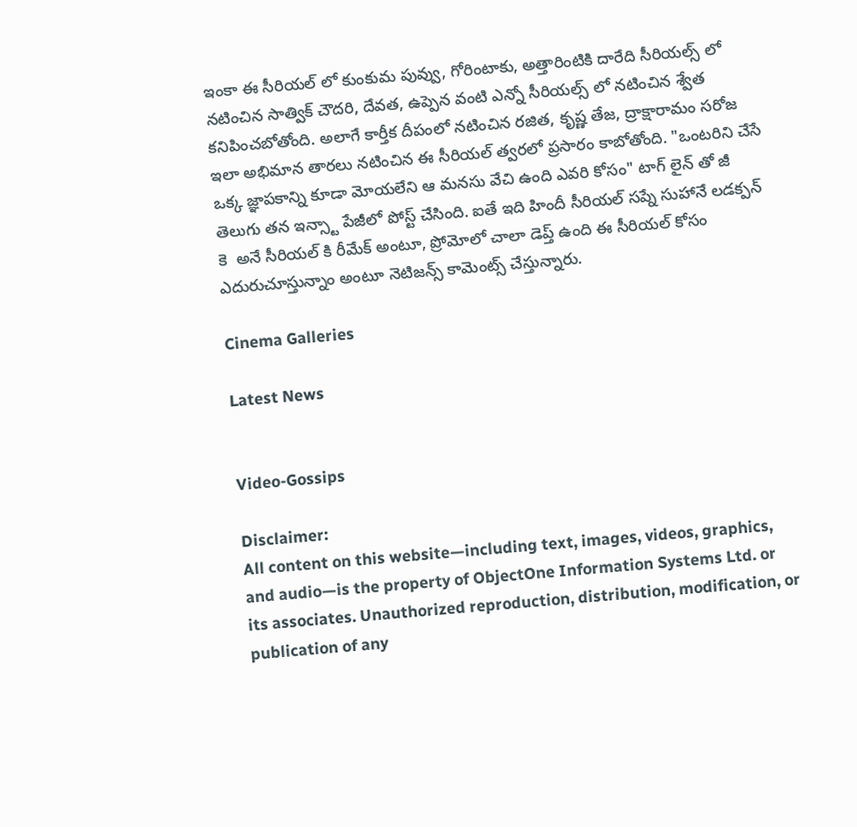ఇంకా ఈ సీరియల్ లో కుంకుమ పువ్వు, గోరింటాకు, అత్తారింటికి దారేది సీరియల్స్ లో నటించిన సాత్విక్ చౌదరి, దేవత, ఉప్పెన వంటి ఎన్నో సీరియల్స్ లో నటించిన శ్వేత కనిపించబోతోంది. అలాగే కార్తీక దీపంలో నటించిన రజిత, కృష్ణ తేజ, ద్రాక్షారామం సరోజ ఇలా అభిమాన తారలు నటించిన ఈ సీరియల్ త్వరలో ప్రసారం కాబోతోంది. "ఒంటరిని చేసే ఒక్క జ్ఞాపకాన్ని కూడా మోయలేని ఆ మనసు వేచి ఉంది ఎవరి కోసం" టాగ్ లైన్ తో జీ తెలుగు తన ఇన్స్టా పేజీలో పోస్ట్ చేసింది. ఐతే ఇది హిందీ సీరియల్ సప్నే సుహానే లడక్పన్ కె  అనే సీరియల్ కి రీమేక్ అంటూ, ప్రోమోలో చాలా డెప్త్ ఉంది ఈ సీరియల్ కోసం ఎదురుచూస్తున్నాం అంటూ నెటిజన్స్ కామెంట్స్ చేస్తున్నారు.

Cinema Galleries

Latest News


Video-Gossips

Disclaimer:
All content on this website—including text, images, videos, graphics, and audio—is the property of ObjectOne Information Systems Ltd. or its associates. Unauthorized reproduction, distribution, modification, or publication of any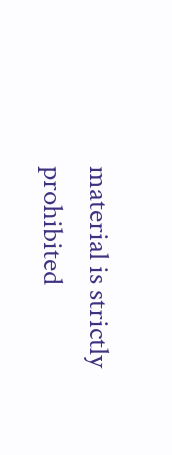material is strictly prohibited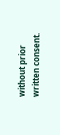without prior written consent.